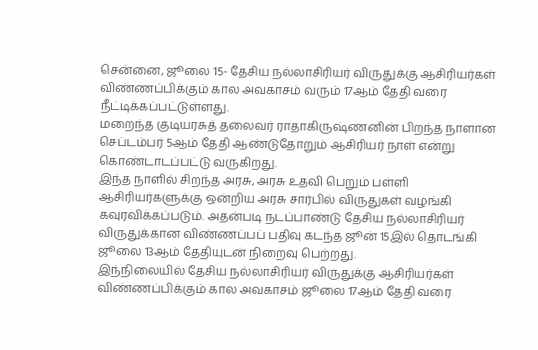சென்னை, ஜூலை 15- தேசிய நல்லாசிரியர் விருதுக்கு ஆசிரியர்கள் விண்ணப்பிக்கும் கால அவகாசம் வரும் 17ஆம் தேதி வரை நீட்டிக்கப்பட்டுள்ளது.
மறைந்த குடியரசுத் தலைவர் ராதாகிருஷ்ணனின் பிறந்த நாளான செப்டம்பர் 5ஆம் தேதி ஆண்டுதோறும் ஆசிரியர் நாள் என்று கொண்டாடப்பட்டு வருகிறது.
இந்த நாளில் சிறந்த அரசு, அரசு உதவி பெறும் பள்ளி ஆசிரியர்களுக்கு ஒன்றிய அரசு சார்பில் விருதுகள் வழங்கி கவுரவிக்கப்படும். அதன்படி நடப்பாண்டு தேசிய நல்லாசிரியர் விருதுக்கான விண்ணப்பப் பதிவு கடந்த ஜூன் 15இல் தொடங்கி ஜூலை 13ஆம் தேதியுடன் நிறைவு பெற்றது.
இந்நிலையில் தேசிய நல்லாசிரியர் விருதுக்கு ஆசிரியர்கள் விண்ணப்பிக்கும் கால அவகாசம் ஜூலை 17ஆம் தேதி வரை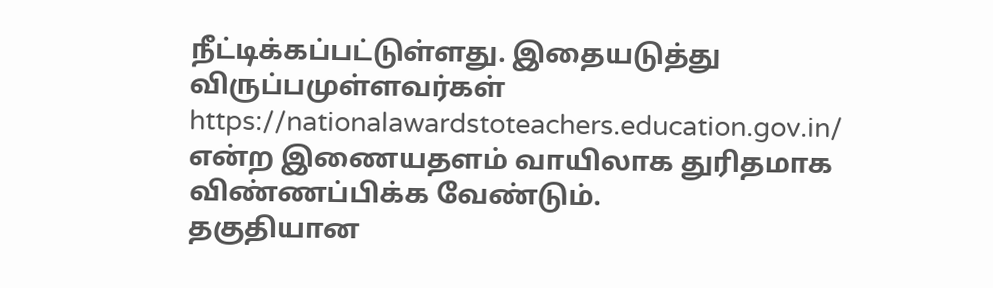நீட்டிக்கப்பட்டுள்ளது. இதையடுத்து விருப்பமுள்ளவர்கள் https://nationalawardstoteachers.education.gov.in/ என்ற இணையதளம் வாயிலாக துரிதமாக விண்ணப்பிக்க வேண்டும்.
தகுதியான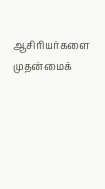ஆசிரியர்களை முதன்மைக்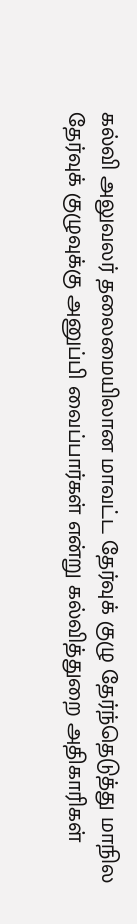கல்வி அலுவலர் தலைமையிலான மாவட்ட தேர்வுக் குழு தேர்ந்தெடுத்து மாநில தேர்வுக் குழுவுக்கு அனுப்பி வைப்பார்கள் என்று கல்வித்துறை அதிகாரிகள்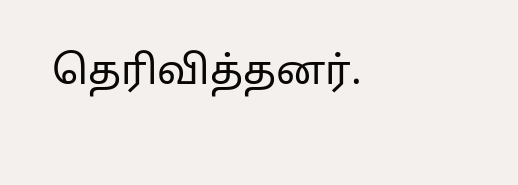தெரிவித்தனர்.